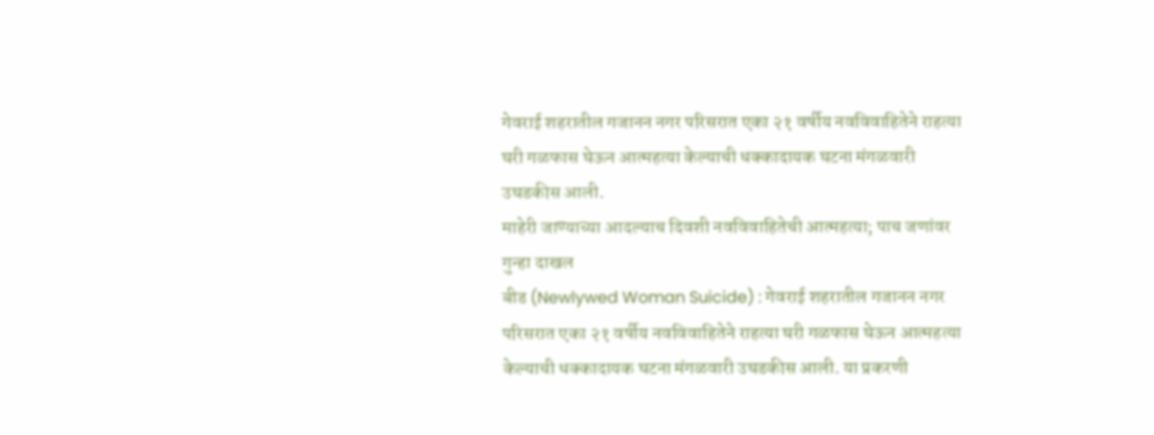गेवराई शहरातील गजानन नगर परिसरात एका २१ वर्षीय नवविवाहितेने राहत्या घरी गळफास घेऊन आत्महत्या केल्याची धक्कादायक घटना मंगळवारी उघडकीस आली.
माहेरी जाण्याच्या आदल्याच दिवशी नवविवाहितेची आत्महत्या; पाच जणांवर गुन्हा दाखल
बीड (Newlywed Woman Suicide) : गेवराई शहरातील गजानन नगर परिसरात एका २१ वर्षीय नवविवाहितेने राहत्या घरी गळफास घेऊन आत्महत्या केल्याची धक्कादायक घटना मंगळवारी उघडकीस आली. या प्रकरणी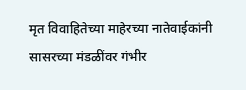मृत विवाहितेच्या माहेरच्या नातेवाईकांनी सासरच्या मंडळींवर गंभीर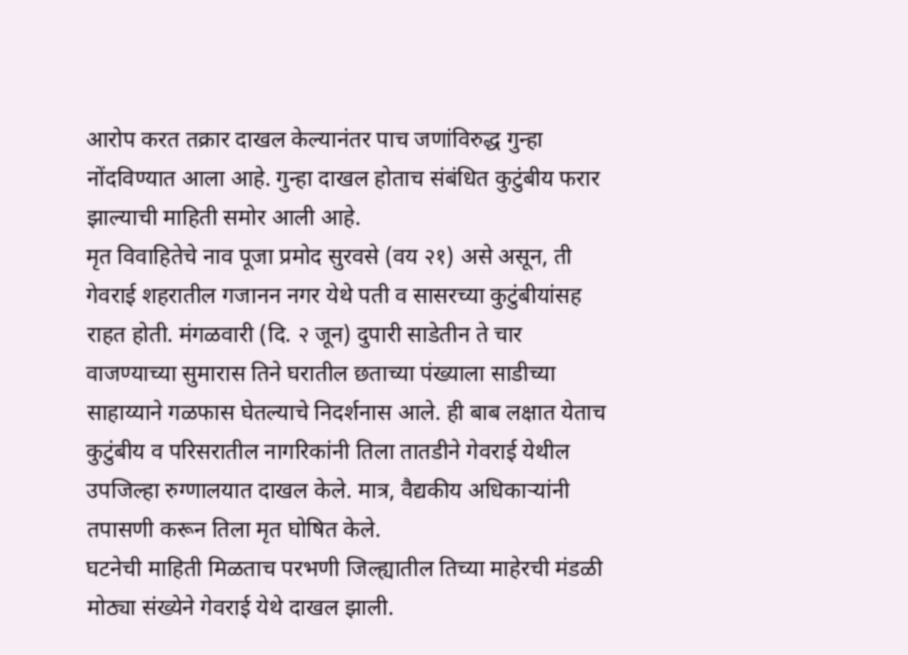आरोप करत तक्रार दाखल केल्यानंतर पाच जणांविरुद्ध गुन्हा नोंदविण्यात आला आहे. गुन्हा दाखल होताच संबंधित कुटुंबीय फरार झाल्याची माहिती समोर आली आहे.
मृत विवाहितेचे नाव पूजा प्रमोद सुरवसे (वय २१) असे असून, ती गेवराई शहरातील गजानन नगर येथे पती व सासरच्या कुटुंबीयांसह राहत होती. मंगळवारी (दि. २ जून) दुपारी साडेतीन ते चार वाजण्याच्या सुमारास तिने घरातील छताच्या पंख्याला साडीच्या साहाय्याने गळफास घेतल्याचे निदर्शनास आले. ही बाब लक्षात येताच कुटुंबीय व परिसरातील नागरिकांनी तिला तातडीने गेवराई येथील उपजिल्हा रुग्णालयात दाखल केले. मात्र, वैद्यकीय अधिकाऱ्यांनी तपासणी करून तिला मृत घोषित केले.
घटनेची माहिती मिळताच परभणी जिल्ह्यातील तिच्या माहेरची मंडळी मोठ्या संख्येने गेवराई येथे दाखल झाली.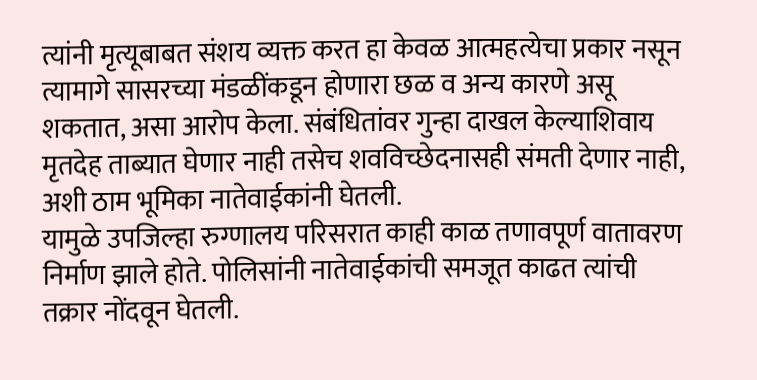त्यांनी मृत्यूबाबत संशय व्यक्त करत हा केवळ आत्महत्येचा प्रकार नसून त्यामागे सासरच्या मंडळींकडून होणारा छळ व अन्य कारणे असू शकतात, असा आरोप केला. संबंधितांवर गुन्हा दाखल केल्याशिवाय मृतदेह ताब्यात घेणार नाही तसेच शवविच्छेदनासही संमती देणार नाही, अशी ठाम भूमिका नातेवाईकांनी घेतली.
यामुळे उपजिल्हा रुग्णालय परिसरात काही काळ तणावपूर्ण वातावरण निर्माण झाले होते. पोलिसांनी नातेवाईकांची समजूत काढत त्यांची तक्रार नोंदवून घेतली.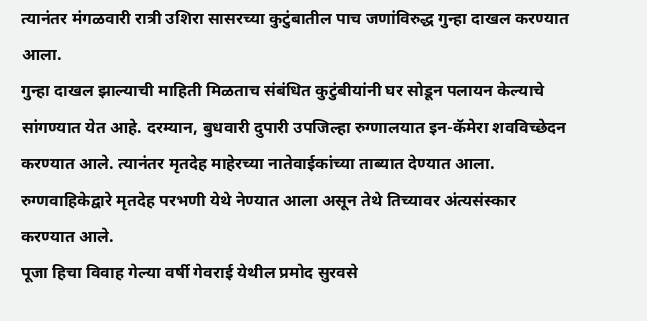त्यानंतर मंगळवारी रात्री उशिरा सासरच्या कुटुंबातील पाच जणांविरुद्ध गुन्हा दाखल करण्यात आला.
गुन्हा दाखल झाल्याची माहिती मिळताच संबंधित कुटुंबीयांनी घर सोडून पलायन केल्याचे सांगण्यात येत आहे. दरम्यान, बुधवारी दुपारी उपजिल्हा रुग्णालयात इन-कॅमेरा शवविच्छेदन करण्यात आले. त्यानंतर मृतदेह माहेरच्या नातेवाईकांच्या ताब्यात देण्यात आला. रुग्णवाहिकेद्वारे मृतदेह परभणी येथे नेण्यात आला असून तेथे तिच्यावर अंत्यसंस्कार करण्यात आले.
पूजा हिचा विवाह गेल्या वर्षी गेवराई येथील प्रमोद सुरवसे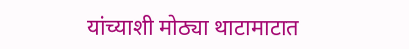यांच्याशी मोठ्या थाटामाटात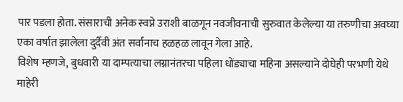पार पडला होता. संसाराची अनेक स्वप्ने उराशी बाळगून नवजीवनाची सुरुवात केलेल्या या तरुणीचा अवघ्या एका वर्षात झालेला दुर्दैवी अंत सर्वांनाच हळहळ लावून गेला आहे.
विशेष म्हणजे, बुधवारी या दाम्पत्याचा लग्नानंतरचा पहिला धोंड्याचा महिना असल्याने दोघेही परभणी येथे माहेरी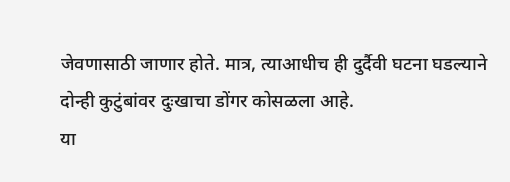जेवणासाठी जाणार होते. मात्र, त्याआधीच ही दुर्दैवी घटना घडल्याने दोन्ही कुटुंबांवर दुःखाचा डोंगर कोसळला आहे.
या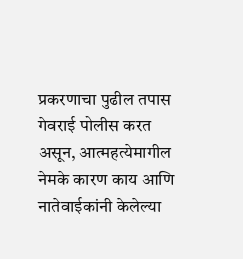प्रकरणाचा पुढील तपास गेवराई पोलीस करत असून, आत्महत्येमागील नेमके कारण काय आणि नातेवाईकांनी केलेल्या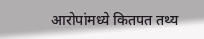आरोपांमध्ये कितपत तथ्य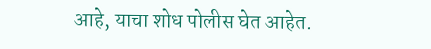आहे, याचा शोध पोलीस घेत आहेत.